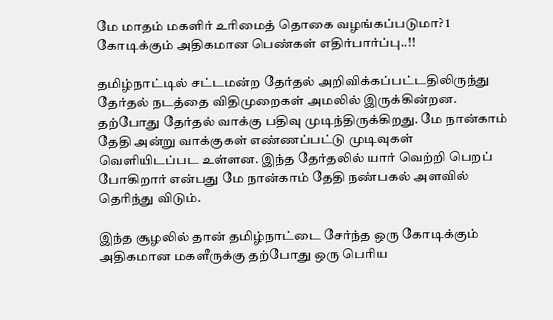மே மாதம் மகளிர் உரிமைத் தொகை வழங்கப்படுமா? 1 கோடிக்கும் அதிகமான பெண்கள் எதிர்பார்ப்பு..!!

தமிழ்நாட்டில் சட்டமன்ற தேர்தல் அறிவிக்கப்பட்டதிலிருந்து தேர்தல் நடத்தை விதிமுறைகள் அமலில் இருக்கின்றன. தற்போது தேர்தல் வாக்கு பதிவு முடிந்திருக்கிறது. மே நான்காம் தேதி அன்று வாக்குகள் எண்ணப்பட்டு முடிவுகள் வெளியிடப்பட உள்ளன. இந்த தேர்தலில் யார் வெற்றி பெறப் போகிறார் என்பது மே நான்காம் தேதி நண்பகல் அளவில் தெரிந்து விடும்.

இந்த சூழலில் தான் தமிழ்நாட்டை சேர்ந்த ஒரு கோடிக்கும் அதிகமான மகளீருக்கு தற்போது ஒரு பெரிய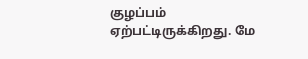குழப்பம் ஏற்பட்டிருக்கிறது. மே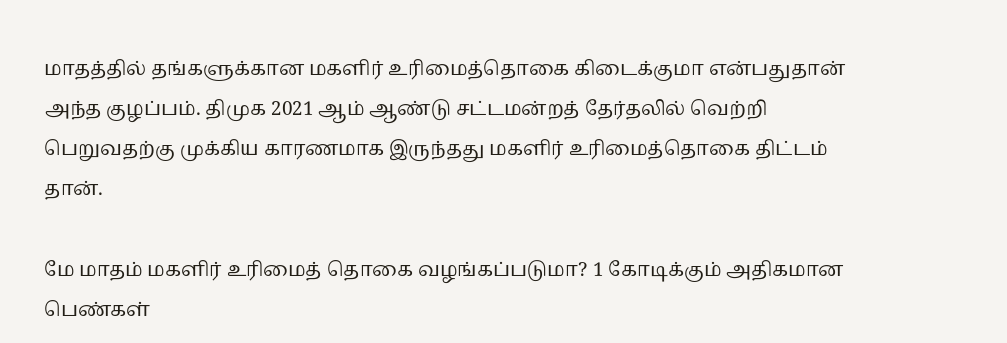மாதத்தில் தங்களுக்கான மகளிர் உரிமைத்தொகை கிடைக்குமா என்பதுதான் அந்த குழப்பம். திமுக 2021 ஆம் ஆண்டு சட்டமன்றத் தேர்தலில் வெற்றி பெறுவதற்கு முக்கிய காரணமாக இருந்தது மகளிர் உரிமைத்தொகை திட்டம் தான்.

மே மாதம் மகளிர் உரிமைத் தொகை வழங்கப்படுமா? 1 கோடிக்கும் அதிகமான பெண்கள்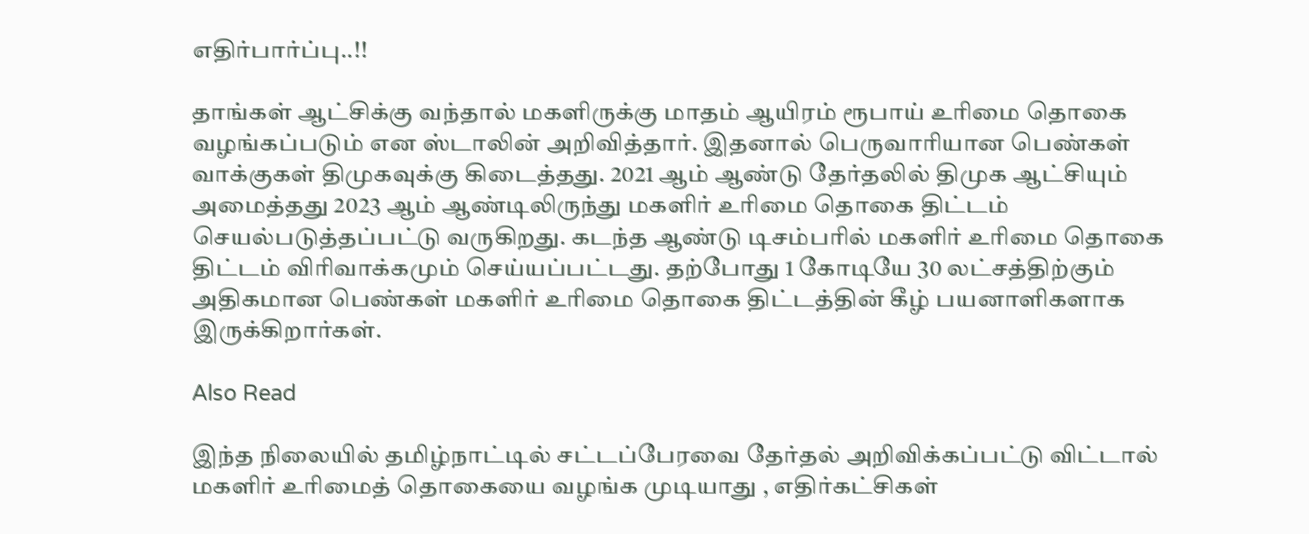எதிர்பார்ப்பு..!!

தாங்கள் ஆட்சிக்கு வந்தால் மகளிருக்கு மாதம் ஆயிரம் ரூபாய் உரிமை தொகை வழங்கப்படும் என ஸ்டாலின் அறிவித்தார். இதனால் பெருவாரியான பெண்கள் வாக்குகள் திமுகவுக்கு கிடைத்தது. 2021 ஆம் ஆண்டு தேர்தலில் திமுக ஆட்சியும் அமைத்தது 2023 ஆம் ஆண்டிலிருந்து மகளிர் உரிமை தொகை திட்டம் செயல்படுத்தப்பட்டு வருகிறது. கடந்த ஆண்டு டிசம்பரில் மகளிர் உரிமை தொகை திட்டம் விரிவாக்கமும் செய்யப்பட்டது. தற்போது 1 கோடியே 30 லட்சத்திற்கும் அதிகமான பெண்கள் மகளிர் உரிமை தொகை திட்டத்தின் கீழ் பயனாளிகளாக இருக்கிறார்கள்.

Also Read

இந்த நிலையில் தமிழ்நாட்டில் சட்டப்பேரவை தேர்தல் அறிவிக்கப்பட்டு விட்டால் மகளிர் உரிமைத் தொகையை வழங்க முடியாது , எதிர்கட்சிகள்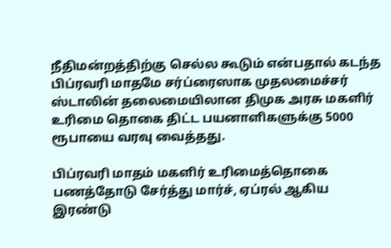நீதிமன்றத்திற்கு செல்ல கூடும் என்பதால் கடந்த பிப்ரவரி மாதமே சர்ப்ரைஸாக முதலமைச்சர் ஸ்டாலின் தலைமையிலான திமுக அரசு மகளிர் உரிமை தொகை திட்ட பயனாளிகளுக்கு 5000 ரூபாயை வரவு வைத்தது.

பிப்ரவரி மாதம் மகளிர் உரிமைத்தொகை பணத்தோடு சேர்த்து மார்ச், ஏப்ரல் ஆகிய இரண்டு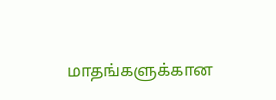மாதங்களுக்கான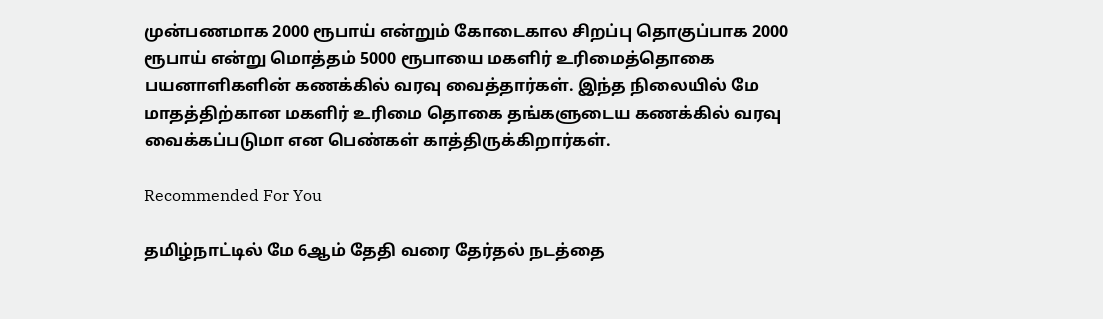முன்பணமாக 2000 ரூபாய் என்றும் கோடைகால சிறப்பு தொகுப்பாக 2000 ரூபாய் என்று மொத்தம் 5000 ரூபாயை மகளிர் உரிமைத்தொகை பயனாளிகளின் கணக்கில் வரவு வைத்தார்கள். இந்த நிலையில் மே மாதத்திற்கான மகளிர் உரிமை தொகை தங்களுடைய கணக்கில் வரவு வைக்கப்படுமா என பெண்கள் காத்திருக்கிறார்கள்.

Recommended For You

தமிழ்நாட்டில் மே 6ஆம் தேதி வரை தேர்தல் நடத்தை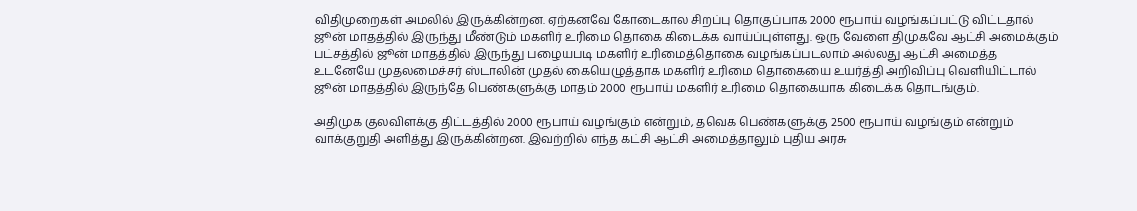விதிமுறைகள் அமலில் இருக்கின்றன. ஏற்கனவே கோடைகால சிறப்பு தொகுப்பாக 2000 ரூபாய் வழங்கப்பட்டு விட்டதால் ஜூன் மாதத்தில் இருந்து மீண்டும் மகளிர் உரிமை தொகை கிடைக்க வாய்ப்புள்ளது. ஒரு வேளை திமுகவே ஆட்சி அமைக்கும் பட்சத்தில் ஜூன் மாதத்தில் இருந்து பழையபடி மகளிர் உரிமைத்தொகை வழங்கப்படலாம் அல்லது ஆட்சி அமைத்த உடனேயே முதலமைச்சர் ஸ்டாலின் முதல் கையெழுத்தாக மகளிர் உரிமை தொகையை உயர்த்தி அறிவிப்பு வெளியிட்டால் ஜூன் மாதத்தில் இருந்தே பெண்களுக்கு மாதம் 2000 ரூபாய் மகளிர் உரிமை தொகையாக கிடைக்க தொடங்கும்.

அதிமுக குலவிளக்கு திட்டத்தில் 2000 ரூபாய் வழங்கும் என்றும், தவெக பெண்களுக்கு 2500 ரூபாய் வழங்கும் என்றும் வாக்குறுதி அளித்து இருக்கின்றன. இவற்றில் எந்த கட்சி ஆட்சி அமைத்தாலும் புதிய அரசு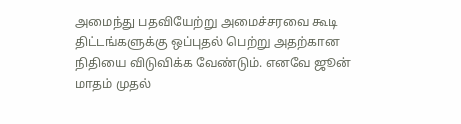அமைந்து பதவியேற்று அமைச்சரவை கூடி திட்டங்களுக்கு ஒப்புதல் பெற்று அதற்கான நிதியை விடுவிக்க வேண்டும். எனவே ஜூன் மாதம் முதல்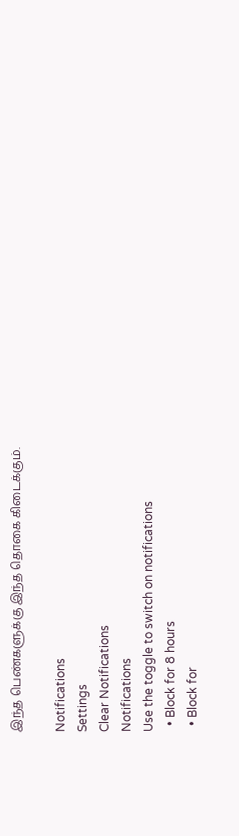இந்த பெண்களுக்கு இந்த தொகை கிடைக்கும்.

Notifications
Settings
Clear Notifications
Notifications
Use the toggle to switch on notifications
  • Block for 8 hours
  • Block for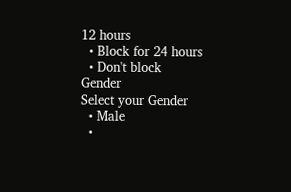12 hours
  • Block for 24 hours
  • Don't block
Gender
Select your Gender
  • Male
  •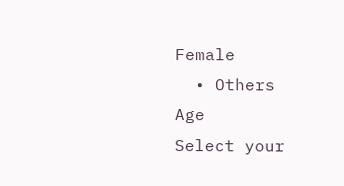Female
  • Others
Age
Select your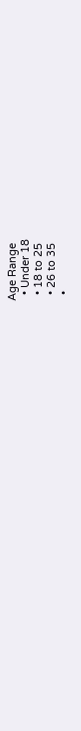Age Range
  • Under 18
  • 18 to 25
  • 26 to 35
  •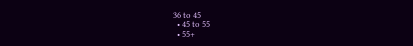36 to 45
  • 45 to 55
  • 55+